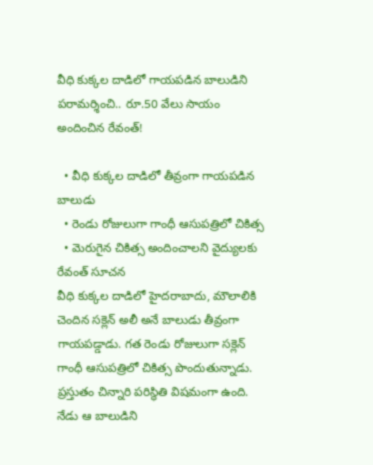వీధి కుక్కల దాడిలో గాయపడిన బాలుడిని పరామర్శించి.. రూ.50 వేలు సాయం అందించిన రేవంత్!

  • వీధి కుక్కల దాడిలో తీవ్రంగా గాయపడిన బాలుడు
  • రెండు రోజులుగా గాంధీ ఆసుపత్రిలో చికిత్స
  • మెరుగైన చికిత్స అందించాలని వైద్యులకు రేవంత్ సూచన
వీధి కుక్కల దాడిలో హైదరాబాదు, మౌలాలికి చెందిన సక్లెన్ అలీ అనే బాలుడు తీవ్రంగా గాయపడ్డాడు. గత రెండు రోజులుగా సక్లెన్ గాంధీ ఆసుపత్రిలో చికిత్స పొందుతున్నాడు. ప్రస్తుతం చిన్నారి పరిస్థితి విషమంగా ఉంది. నేడు ఆ బాలుడిని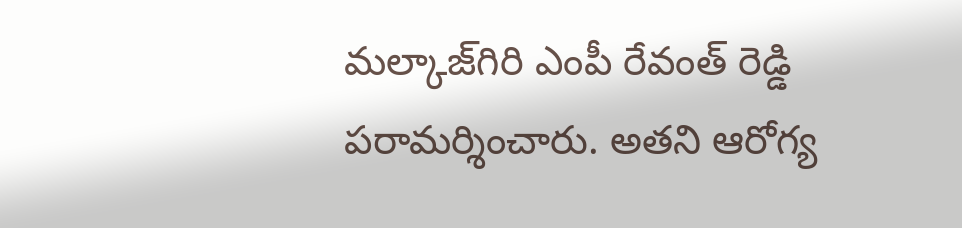మల్కాజ్‌గిరి ఎంపీ రేవంత్ రెడ్డి పరామర్శించారు. అతని ఆరోగ్య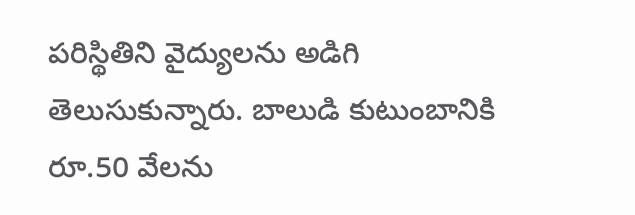పరిస్థితిని వైద్యులను అడిగి తెలుసుకున్నారు. బాలుడి కుటుంబానికి రూ.50 వేలను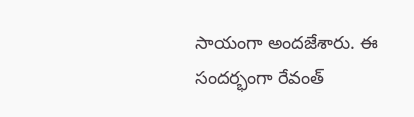సాయంగా అందజేశారు. ఈ సందర్భంగా రేవంత్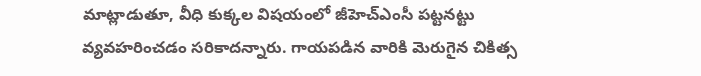మాట్లాడుతూ, వీధి కుక్కల విషయంలో జీహెచ్ఎంసీ పట్టనట్టు వ్యవహరించడం సరికాదన్నారు. గాయపడిన వారికి మెరుగైన చికిత్స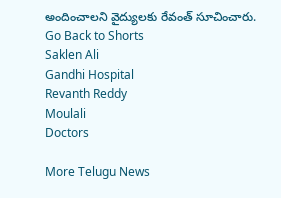అందించాలని వైద్యులకు రేవంత్ సూచించారు.
Go Back to Shorts
Saklen Ali
Gandhi Hospital
Revanth Reddy
Moulali
Doctors

More Telugu News